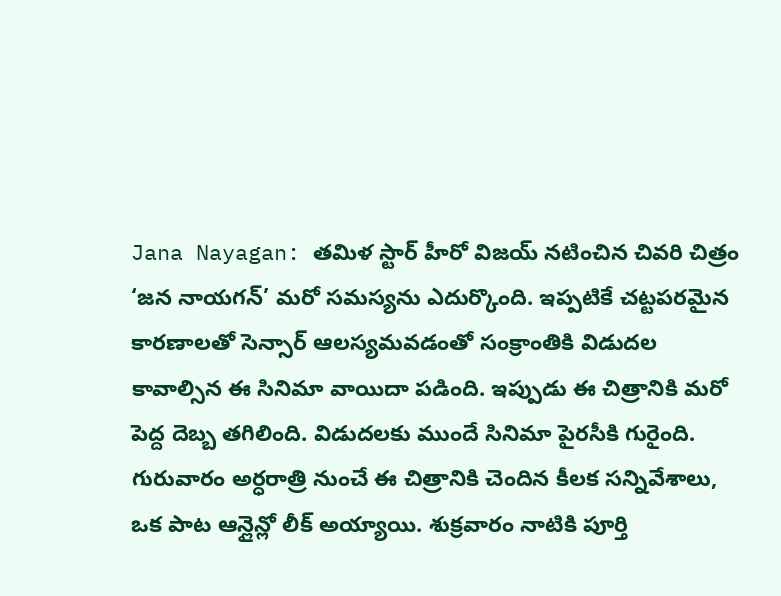Jana Nayagan: తమిళ స్టార్ హీరో విజయ్ నటించిన చివరి చిత్రం ‘జన నాయగన్’ మరో సమస్యను ఎదుర్కొంది. ఇప్పటికే చట్టపరమైన కారణాలతో సెన్సార్ ఆలస్యమవడంతో సంక్రాంతికి విడుదల కావాల్సిన ఈ సినిమా వాయిదా పడింది. ఇప్పుడు ఈ చిత్రానికి మరో పెద్ద దెబ్బ తగిలింది. విడుదలకు ముందే సినిమా పైరసీకి గురైంది.
గురువారం అర్ధరాత్రి నుంచే ఈ చిత్రానికి చెందిన కీలక సన్నివేశాలు, ఒక పాట ఆన్లైన్లో లీక్ అయ్యాయి. శుక్రవారం నాటికి పూర్తి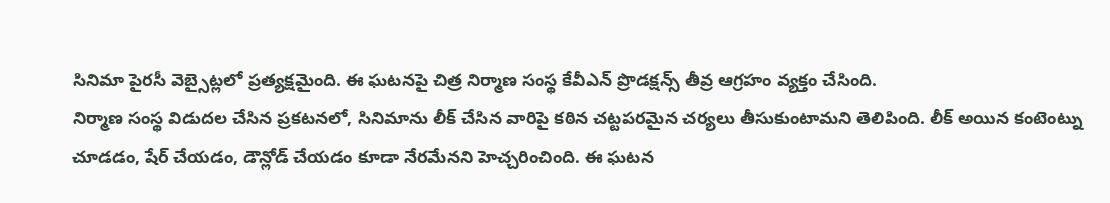సినిమా పైరసీ వెబ్సైట్లలో ప్రత్యక్షమైంది. ఈ ఘటనపై చిత్ర నిర్మాణ సంస్థ కేవీఎన్ ప్రొడక్షన్స్ తీవ్ర ఆగ్రహం వ్యక్తం చేసింది.
నిర్మాణ సంస్థ విడుదల చేసిన ప్రకటనలో, సినిమాను లీక్ చేసిన వారిపై కఠిన చట్టపరమైన చర్యలు తీసుకుంటామని తెలిపింది. లీక్ అయిన కంటెంట్ను చూడడం, షేర్ చేయడం, డౌన్లోడ్ చేయడం కూడా నేరమేనని హెచ్చరించింది. ఈ ఘటన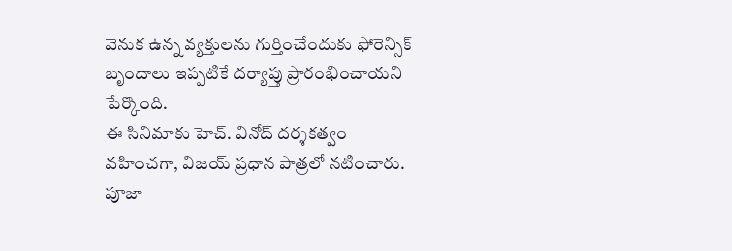వెనుక ఉన్న వ్యక్తులను గుర్తించేందుకు ఫోరెన్సిక్ బృందాలు ఇప్పటికే దర్యాప్తు ప్రారంభించాయని పేర్కొంది.
ఈ సినిమాకు హెచ్. వినోద్ దర్శకత్వం వహించగా, విజయ్ ప్రధాన పాత్రలో నటించారు. పూజా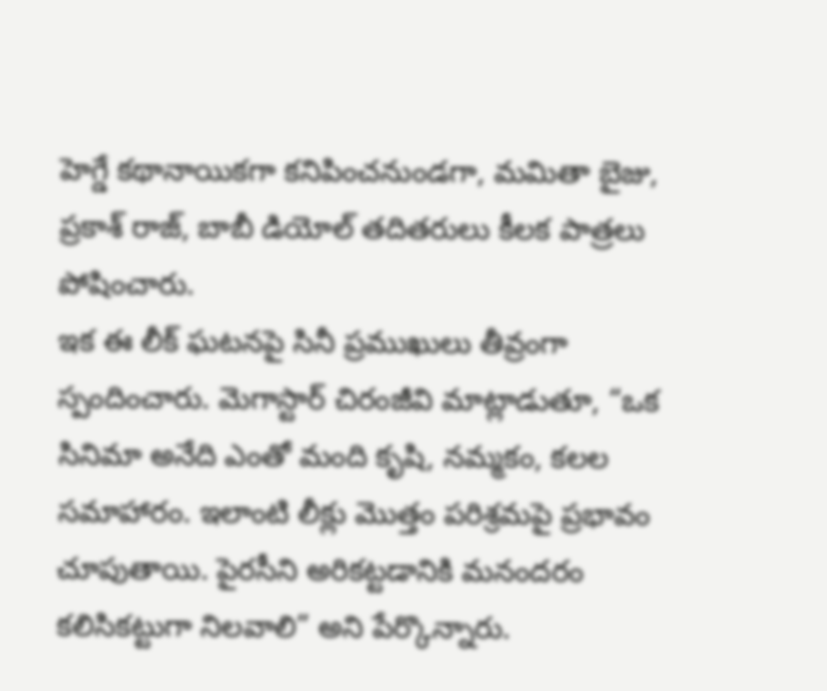హెగ్డే కథానాయికగా కనిపించనుండగా, మమితా బైజు, ప్రకాశ్ రాజ్, బాబీ డియోల్ తదితరులు కీలక పాత్రలు పోషించారు.
ఇక ఈ లీక్ ఘటనపై సినీ ప్రముఖులు తీవ్రంగా స్పందించారు. మెగాస్టార్ చిరంజీవి మాట్లాడుతూ, “ఒక సినిమా అనేది ఎంతో మంది కృషి, నమ్మకం, కలల సమాహారం. ఇలాంటి లీక్లు మొత్తం పరిశ్రమపై ప్రభావం చూపుతాయి. పైరసీని అరికట్టడానికి మనందరం కలిసికట్టుగా నిలవాలి” అని పేర్కొన్నారు.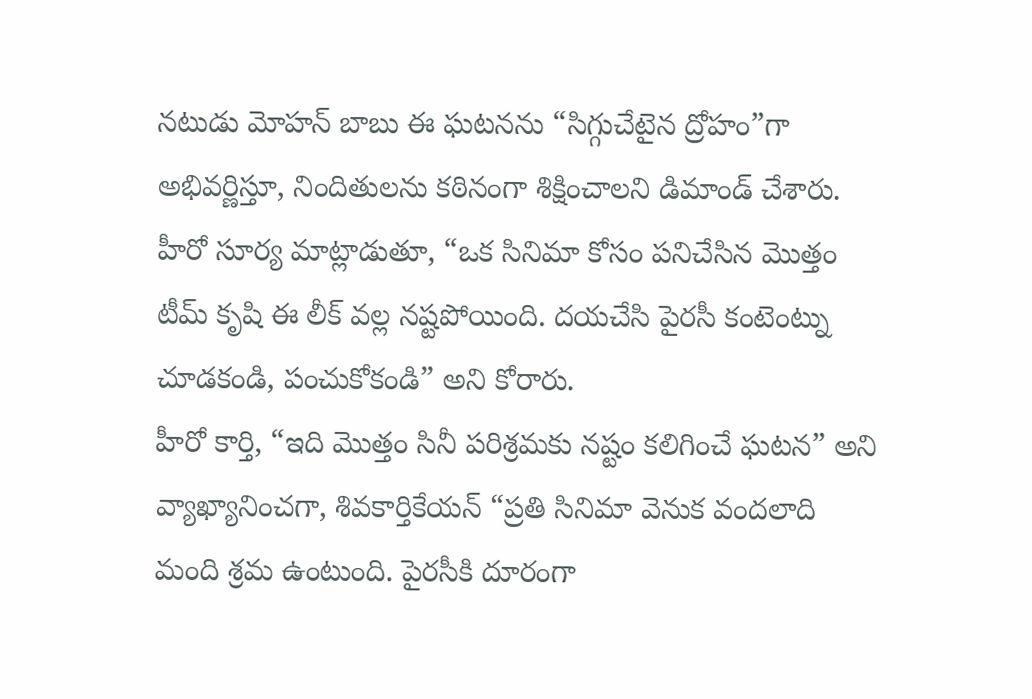నటుడు మోహన్ బాబు ఈ ఘటనను “సిగ్గుచేటైన ద్రోహం”గా అభివర్ణిస్తూ, నిందితులను కఠినంగా శిక్షించాలని డిమాండ్ చేశారు. హీరో సూర్య మాట్లాడుతూ, “ఒక సినిమా కోసం పనిచేసిన మొత్తం టీమ్ కృషి ఈ లీక్ వల్ల నష్టపోయింది. దయచేసి పైరసీ కంటెంట్ను చూడకండి, పంచుకోకండి” అని కోరారు.
హీరో కార్తి, “ఇది మొత్తం సినీ పరిశ్రమకు నష్టం కలిగించే ఘటన” అని వ్యాఖ్యానించగా, శివకార్తికేయన్ “ప్రతి సినిమా వెనుక వందలాది మంది శ్రమ ఉంటుంది. పైరసీకి దూరంగా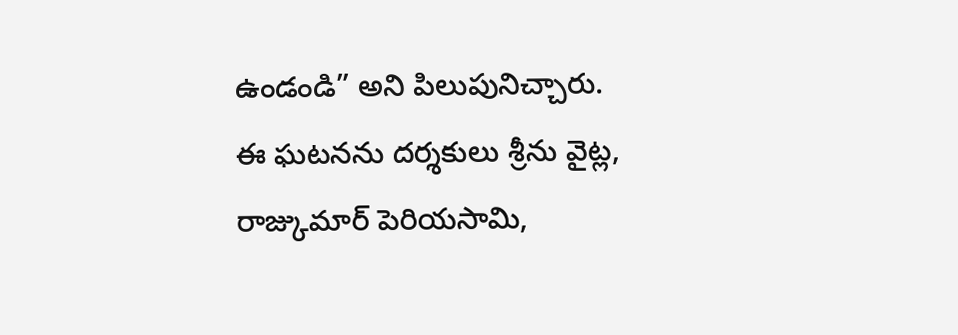ఉండండి” అని పిలుపునిచ్చారు.
ఈ ఘటనను దర్శకులు శ్రీను వైట్ల, రాజ్కుమార్ పెరియసామి,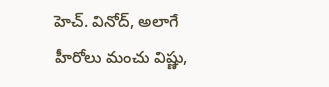హెచ్. వినోద్, అలాగే హీరోలు మంచు విష్ణు,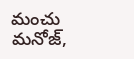మంచు మనోజ్,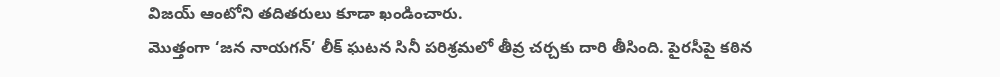విజయ్ ఆంటోని తదితరులు కూడా ఖండించారు.
మొత్తంగా ‘జన నాయగన్’ లీక్ ఘటన సినీ పరిశ్రమలో తీవ్ర చర్చకు దారి తీసింది. పైరసీపై కఠిన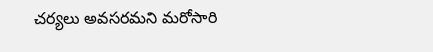చర్యలు అవసరమని మరోసారి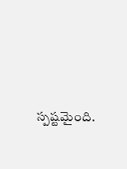స్పష్టమైంది.